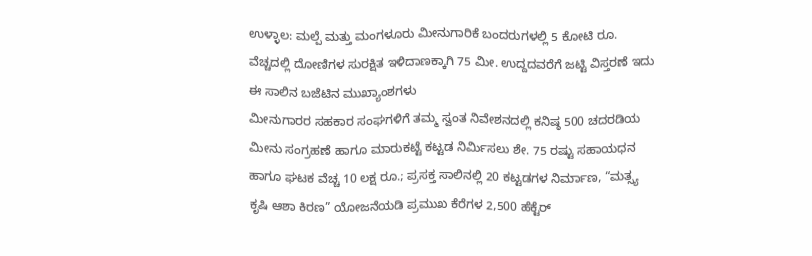ಉಳ್ಳಾಲ: ಮಲ್ಪೆ ಮತ್ತು ಮಂಗಳೂರು ಮೀನುಗಾರಿಕೆ ಬಂದರುಗಳಲ್ಲಿ 5 ಕೋಟಿ ರೂ. ವೆಚ್ಚದಲ್ಲಿ ದೋಣಿಗಳ ಸುರಕ್ಷಿತ ಇಳಿದಾಣಕ್ಕಾಗಿ 75 ಮೀ. ಉದ್ದದವರೆಗೆ ಜಟ್ಟಿ ವಿಸ್ತರಣೆ ಇದು ಈ ಸಾಲಿನ ಬಜೆಟಿನ ಮುಖ್ಯಾಂಶಗಳು
ಮೀನುಗಾರರ ಸಹಕಾರ ಸಂಘಗಳಿಗೆ ತಮ್ಮ ಸ್ವಂತ ನಿವೇಶನದಲ್ಲಿ ಕನಿಷ್ಠ 500 ಚದರಡಿಯ ಮೀನು ಸಂಗ್ರಹಣೆ ಹಾಗೂ ಮಾರುಕಟ್ಟೆ ಕಟ್ಟಡ ನಿರ್ಮಿಸಲು ಶೇ. 75 ರಷ್ಟು ಸಹಾಯಧನ ಹಾಗೂ ಘಟಕ ವೆಚ್ಚ 10 ಲಕ್ಷ ರೂ.; ಪ್ರಸಕ್ತ ಸಾಲಿನಲ್ಲಿ 20 ಕಟ್ಟಡಗಳ ನಿರ್ಮಾಣ, “ಮತ್ಸ್ಯ ಕೃಷಿ ಆಶಾ ಕಿರಣ” ಯೋಜನೆಯಡಿ ಪ್ರಮುಖ ಕೆರೆಗಳ 2,500 ಹೆಕ್ಟೆರ್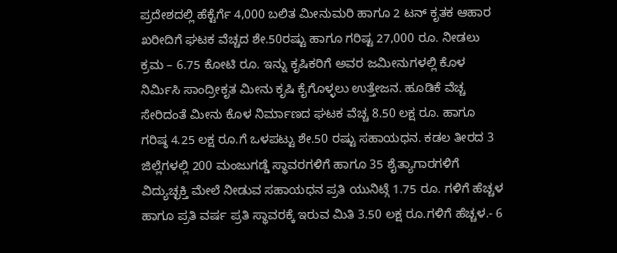ಪ್ರದೇಶದಲ್ಲಿ ಹೆಕ್ಟೆರ್ಗೆ 4,000 ಬಲಿತ ಮೀನುಮರಿ ಹಾಗೂ 2 ಟನ್ ಕೃತಕ ಆಹಾರ ಖರೀದಿಗೆ ಘಟಕ ವೆಚ್ಚದ ಶೇ.50ರಷ್ಟು ಹಾಗೂ ಗರಿಷ್ಟ 27,000 ರೂ. ನೀಡಲು ಕ್ರಮ – 6.75 ಕೋಟಿ ರೂ. ಇನ್ನು ಕೃಷಿಕರಿಗೆ ಅವರ ಜಮೀನುಗಳಲ್ಲಿ ಕೊಳ ನಿರ್ಮಿಸಿ ಸಾಂದ್ರೀಕೃತ ಮೀನು ಕೃಷಿ ಕೈಗೊಳ್ಳಲು ಉತ್ತೇಜನ. ಹೂಡಿಕೆ ವೆಚ್ಚ ಸೇರಿದಂತೆ ಮೀನು ಕೊಳ ನಿರ್ಮಾಣದ ಘಟಕ ವೆಚ್ಚ 8.50 ಲಕ್ಷ ರೂ. ಹಾಗೂ ಗರಿಷ್ಠ 4.25 ಲಕ್ಷ ರೂ.ಗೆ ಒಳಪಟ್ಟು ಶೇ.50 ರಷ್ಟು ಸಹಾಯಧನ. ಕಡಲ ತೀರದ 3 ಜಿಲ್ಲೆಗಳಲ್ಲಿ 200 ಮಂಜುಗಡ್ಡೆ ಸ್ಥಾವರಗಳಿಗೆ ಹಾಗೂ 35 ಶೈತ್ಯಾಗಾರಗಳಿಗೆ ವಿದ್ಯುಚ್ಛಕ್ತಿ ಮೇಲೆ ನೀಡುವ ಸಹಾಯಧನ ಪ್ರತಿ ಯುನಿಟ್ಗೆ 1.75 ರೂ. ಗಳಿಗೆ ಹೆಚ್ಚಳ ಹಾಗೂ ಪ್ರತಿ ವರ್ಷ ಪ್ರತಿ ಸ್ಥಾವರಕ್ಕೆ ಇರುವ ಮಿತಿ 3.50 ಲಕ್ಷ ರೂ.ಗಳಿಗೆ ಹೆಚ್ಚಳ.- 6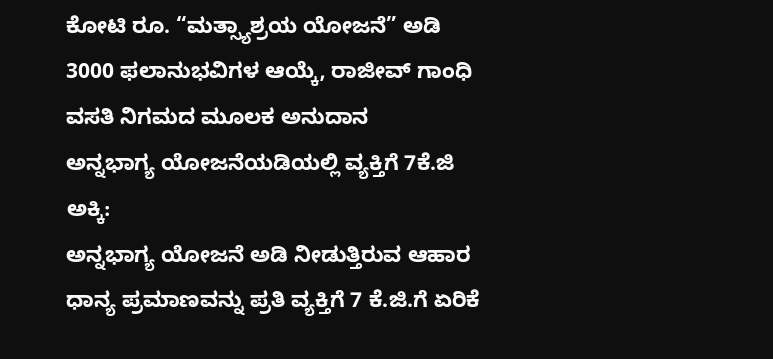ಕೋಟಿ ರೂ. “ಮತ್ಸ್ಯಾಶ್ರಯ ಯೋಜನೆ” ಅಡಿ 3000 ಫಲಾನುಭವಿಗಳ ಆಯ್ಕೆ, ರಾಜೀವ್ ಗಾಂಧಿ ವಸತಿ ನಿಗಮದ ಮೂಲಕ ಅನುದಾನ
ಅನ್ನಭಾಗ್ಯ ಯೋಜನೆಯಡಿಯಲ್ಲಿ ವ್ಯಕ್ತಿಗೆ 7ಕೆ.ಜಿ ಅಕ್ಕಿ:
ಅನ್ನಭಾಗ್ಯ ಯೋಜನೆ ಅಡಿ ನೀಡುತ್ತಿರುವ ಆಹಾರ ಧಾನ್ಯ ಪ್ರಮಾಣವನ್ನು ಪ್ರತಿ ವ್ಯಕ್ತಿಗೆ 7 ಕೆ.ಜಿ.ಗೆ ಏರಿಕೆ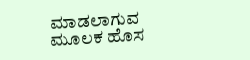ಮಾಡಲಾಗುವ ಮೂಲಕ ಹೊಸ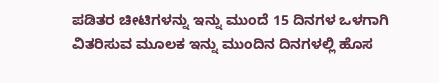ಪಡಿತರ ಚೀಟಿಗಳನ್ನು ಇನ್ನು ಮುಂದೆ 15 ದಿನಗಳ ಒಳಗಾಗಿ ವಿತರಿಸುವ ಮೂಲಕ ಇನ್ನು ಮುಂದಿನ ದಿನಗಳಲ್ಲಿ ಹೊಸ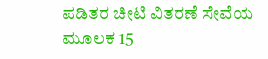ಪಡಿತರ ಚೀಟಿ ವಿತರಣೆ ಸೇವೆಯ ಮೂಲಕ 15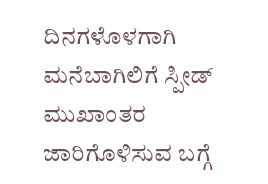ದಿನಗಳೊಳಗಾಗಿ ಮನೆಬಾಗಿಲಿಗೆ ಸ್ಪೀಡ್ ಮುಖಾಂತರ ಜಾರಿಗೊಳಿಸುವ ಬಗ್ಗೆ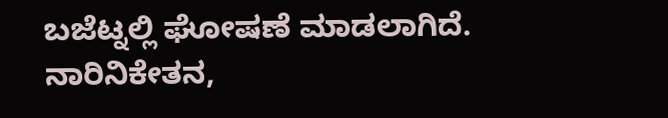ಬಜೆಟ್ನಲ್ಲಿ ಘೋಷಣೆ ಮಾಡಲಾಗಿದೆ. ನಾರಿನಿಕೇತನ,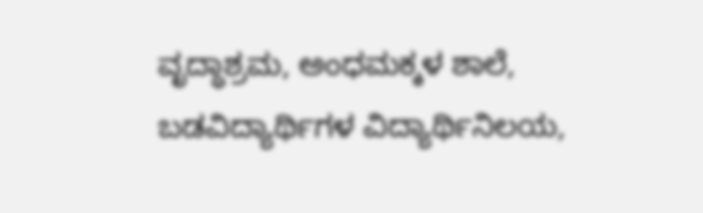ವೃದ್ಧಾಶ್ರಮ, ಅಂಧಮಕ್ಕಳ ಶಾಲೆ, ಬಡವಿದ್ಯಾರ್ಥಿಗಳ ವಿದ್ಯಾರ್ಥಿನಿಲಯ,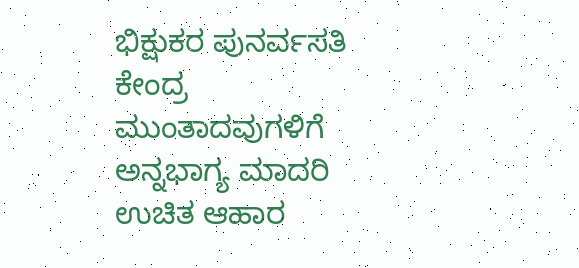ಭಿಕ್ಷುಕರ ಪುನರ್ವಸತಿ ಕೇಂದ್ರ ಮುಂತಾದವುಗಳಿಗೆ ಅನ್ನಭಾಗ್ಯ ಮಾದರಿ ಉಚಿತ ಆಹಾರ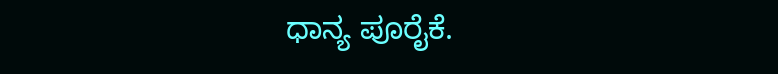ಧಾನ್ಯ ಪೂರೈಕೆ.